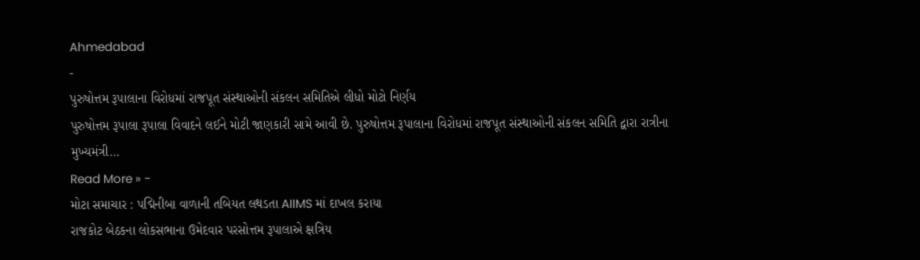Ahmedabad
-
પુરુષોત્તમ રૂપાલાના વિરોધમાં રાજપૂત સંસ્થાઓની સંકલન સમિતિએ લીધો મોટો નિર્ણય
પુરુષોત્તમ રૂપાલા રૂપાલા વિવાદને લઈને મોટી જાણકારી સામે આવી છે. પુરુષોત્તમ રૂપાલાના વિરોધમાં રાજપૂત સંસ્થાઓની સંકલન સમિતિ દ્વારા રાત્રીના મુખ્યમંત્રી…
Read More » -
મોટા સમાચાર : પદ્મિનીબા વાળાની તબિયત લથડતા AIIMS માં દાખલ કરાયા
રાજકોટ બેઠકના લોકસભાના ઉમેદવાર પરસોત્તમ રૂપાલાએ ક્ષત્રિય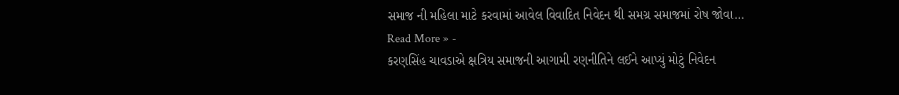સમાજ ની મહિલા માટે કરવામાં આવેલ વિવાદિત નિવેદન થી સમગ્ર સમાજમાં રોષ જોવા…
Read More » -
કરણસિંહ ચાવડાએ ક્ષત્રિય સમાજની આગામી રણનીતિને લઈને આપ્યું મોટું નિવેદન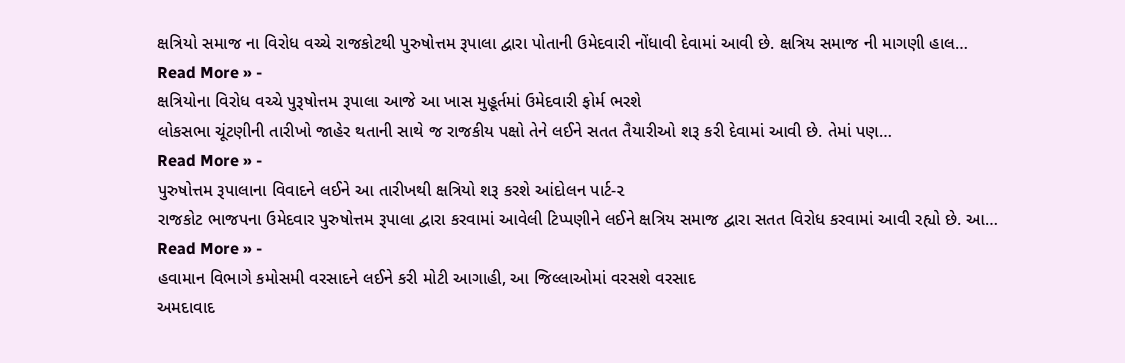ક્ષત્રિયો સમાજ ના વિરોધ વચ્ચે રાજકોટથી પુરુષોત્તમ રૂપાલા દ્વારા પોતાની ઉમેદવારી નોંધાવી દેવામાં આવી છે. ક્ષત્રિય સમાજ ની માગણી હાલ…
Read More » -
ક્ષત્રિયોના વિરોધ વચ્ચે પુરૂષોત્તમ રૂપાલા આજે આ ખાસ મુહૂર્તમાં ઉમેદવારી ફોર્મ ભરશે
લોકસભા ચૂંટણીની તારીખો જાહેર થતાની સાથે જ રાજકીય પક્ષો તેને લઈને સતત તૈયારીઓ શરૂ કરી દેવામાં આવી છે. તેમાં પણ…
Read More » -
પુરુષોત્તમ રૂપાલાના વિવાદને લઈને આ તારીખથી ક્ષત્રિયો શરૂ કરશે આંદોલન પાર્ટ-૨
રાજકોટ ભાજપના ઉમેદવાર પુરુષોત્તમ રૂપાલા દ્વારા કરવામાં આવેલી ટિપ્પણીને લઈને ક્ષત્રિય સમાજ દ્વારા સતત વિરોધ કરવામાં આવી રહ્યો છે. આ…
Read More » -
હવામાન વિભાગે કમોસમી વરસાદને લઈને કરી મોટી આગાહી, આ જિલ્લાઓમાં વરસશે વરસાદ
અમદાવાદ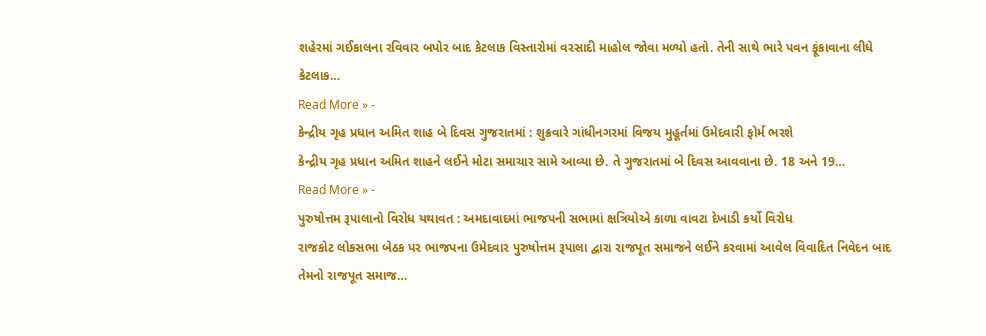શહેરમાં ગઈકાલના રવિવાર બપોર બાદ કેટલાક વિસ્તારોમાં વરસાદી માહોલ જોવા મળ્યો હતો. તેની સાથે ભારે પવન ફૂંકાવાના લીધે કેટલાક…
Read More » -
કેન્દ્રીય ગૃહ પ્રધાન અમિત શાહ બે દિવસ ગુજરાતમાં : શુક્રવારે ગાંધીનગરમાં વિજય મુહૂર્તમાં ઉમેદવારી ફોર્મ ભરશે
કેન્દ્રીય ગૃહ પ્રધાન અમિત શાહને લઈને મોટા સમાચાર સામે આવ્યા છે. તે ગુજરાતમાં બે દિવસ આવવાના છે. 18 અને 19…
Read More » -
પુરુષોત્તમ રૂપાલાનો વિરોધ યથાવત : અમદાવાદમાં ભાજપની સભામાં ક્ષત્રિયોએ કાળા વાવટા દેખાડી કર્યો વિરોધ
રાજકોટ લોકસભા બેઠક પર ભાજપના ઉમેદવાર પુરુષોત્તમ રૂપાલા દ્વારા રાજપૂત સમાજને લઈને કરવામાં આવેલ વિવાદિત નિવેદન બાદ તેમનો રાજપૂત સમાજ…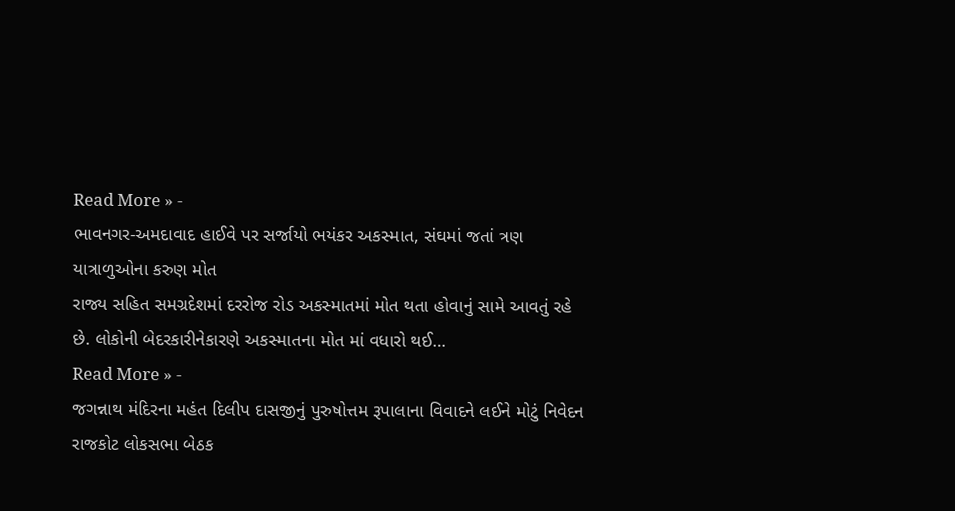Read More » -
ભાવનગર-અમદાવાદ હાઈવે પર સર્જાયો ભયંકર અકસ્માત, સંઘમાં જતાં ત્રણ યાત્રાળુઓના કરુણ મોત
રાજ્ય સહિત સમગ્રદેશમાં દરરોજ રોડ અકસ્માતમાં મોત થતા હોવાનું સામે આવતું રહે છે. લોકોની બેદરકારીનેકારણે અકસ્માતના મોત માં વધારો થઈ…
Read More » -
જગન્નાથ મંદિરના મહંત દિલીપ દાસજીનું પુરુષોત્તમ રૂપાલાના વિવાદને લઈને મોટું નિવેદન
રાજકોટ લોકસભા બેઠક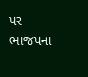પર ભાજપના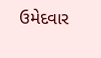ઉમેદવાર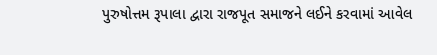પુરુષોત્તમ રૂપાલા દ્વારા રાજપૂત સમાજને લઈને કરવામાં આવેલ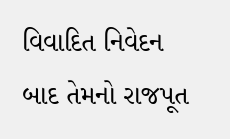વિવાદિત નિવેદન બાદ તેમનો રાજપૂત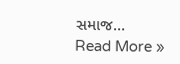સમાજ…
Read More »